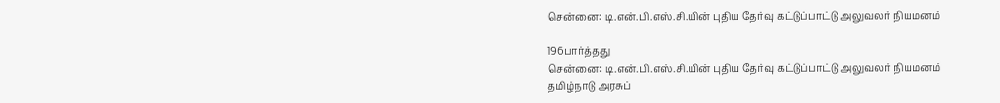சென்னை: டி.என்.பி.எஸ்.சி.யின் புதிய தேர்வு கட்டுப்பாட்டு அலுவலர் நியமனம்

196பார்த்தது
சென்னை: டி.என்.பி.எஸ்.சி.யின் புதிய தேர்வு கட்டுப்பாட்டு அலுவலர் நியமனம்
தமிழ்நாடு அரசுப்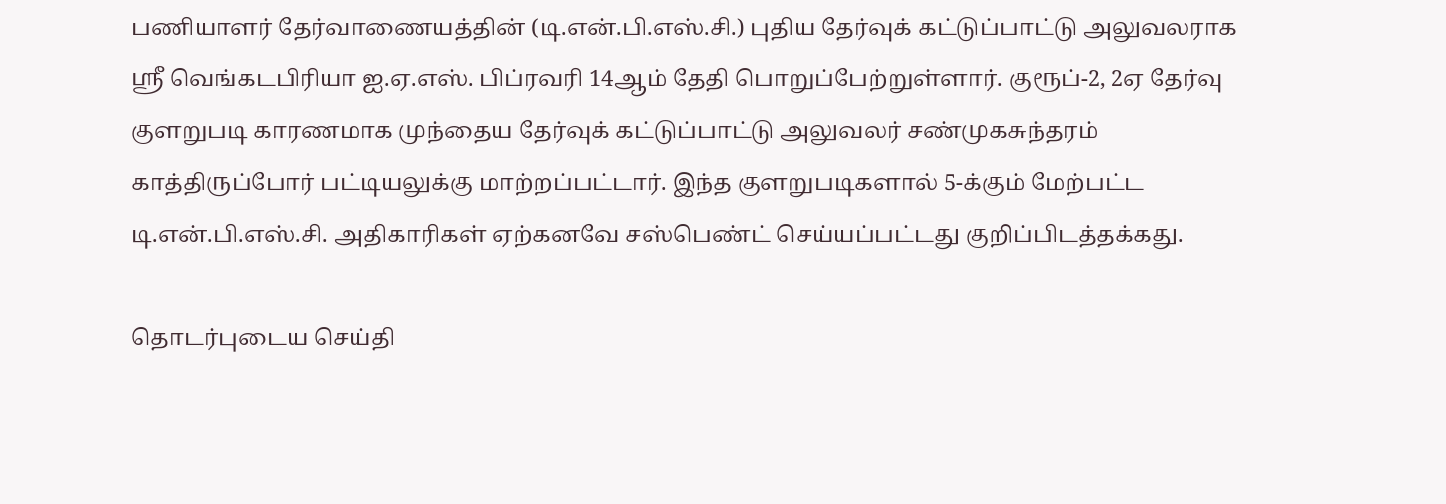பணியாளர் தேர்வாணையத்தின் (டி.என்.பி.எஸ்.சி.) புதிய தேர்வுக் கட்டுப்பாட்டு அலுவலராக ஸ்ரீ வெங்கடபிரியா ஐ.ஏ.எஸ். பிப்ரவரி 14ஆம் தேதி பொறுப்பேற்றுள்ளார். குரூப்-2, 2ஏ தேர்வு குளறுபடி காரணமாக முந்தைய தேர்வுக் கட்டுப்பாட்டு அலுவலர் சண்முகசுந்தரம் காத்திருப்போர் பட்டியலுக்கு மாற்றப்பட்டார். இந்த குளறுபடிகளால் 5-க்கும் மேற்பட்ட டி.என்.பி.எஸ்.சி. அதிகாரிகள் ஏற்கனவே சஸ்பெண்ட் செய்யப்பட்டது குறிப்பிடத்தக்கது.

தொடர்புடைய செய்தி